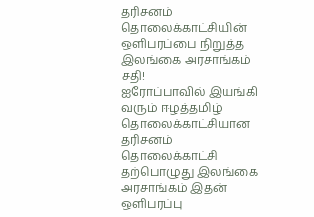தரிசனம் தொலைக்காட்சியின் ஒளிபரப்பை நிறுத்த இலங்கை அரசாங்கம் சதி!
ஐரோப்பாவில் இயங்கி வரும் ஈழத்தமிழ் தொலைக்காட்சியான தரிசனம் தொலைக்காட்சி தற்பொழுது இலங்கை அரசாங்கம் இதன் ஒளிபரப்பு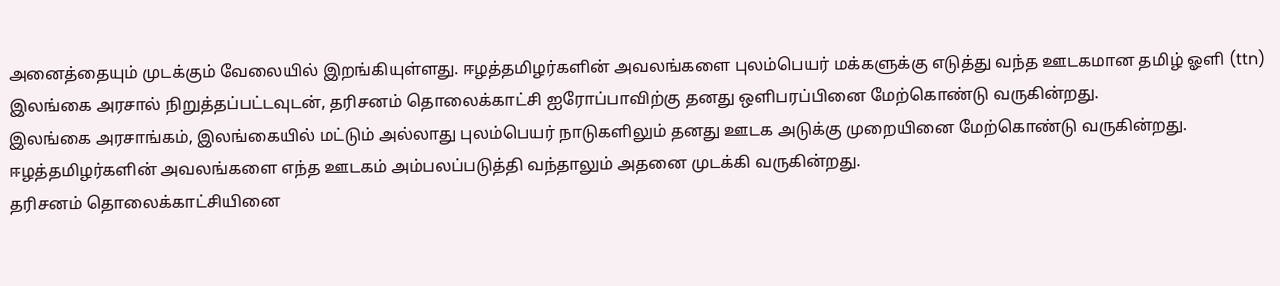அனைத்தையும் முடக்கும் வேலையில் இறங்கியுள்ளது. ஈழத்தமிழர்களின் அவலங்களை புலம்பெயர் மக்களுக்கு எடுத்து வந்த ஊடகமான தமிழ் ஓளி (ttn) இலங்கை அரசால் நிறுத்தப்பட்டவுடன், தரிசனம் தொலைக்காட்சி ஐரோப்பாவிற்கு தனது ஒளிபரப்பினை மேற்கொண்டு வருகின்றது.
இலங்கை அரசாங்கம், இலங்கையில் மட்டும் அல்லாது புலம்பெயர் நாடுகளிலும் தனது ஊடக அடுக்கு முறையினை மேற்கொண்டு வருகின்றது. ஈழத்தமிழர்களின் அவலங்களை எந்த ஊடகம் அம்பலப்படுத்தி வந்தாலும் அதனை முடக்கி வருகின்றது.
தரிசனம் தொலைக்காட்சியினை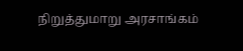நிறுத்துமாறு அரசாங்கம்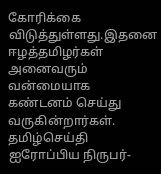கோரிக்கை விடுத்துள்ளது.இதனை ஈழத்தமிழர்கள் அனைவரும் வன்மையாக கண்டனம் செய்து வருகின்றார்கள்.
தமிழ்செய்தி ஐரோப்பிய நிருபர்-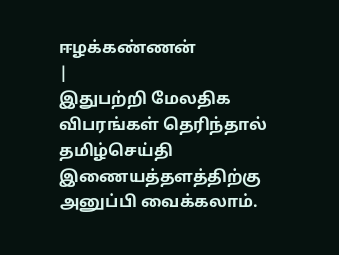ஈழக்கண்ணன்
|
இதுபற்றி மேலதிக விபரங்கள் தெரிந்தால்
தமிழ்செய்தி இணையத்தளத்திற்கு அனுப்பி வைக்கலாம்.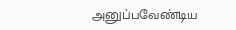அனுப்பவேண்டிய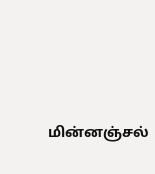மின்னஞ்சல்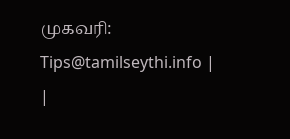முகவரி:
Tips@tamilseythi.info |
|